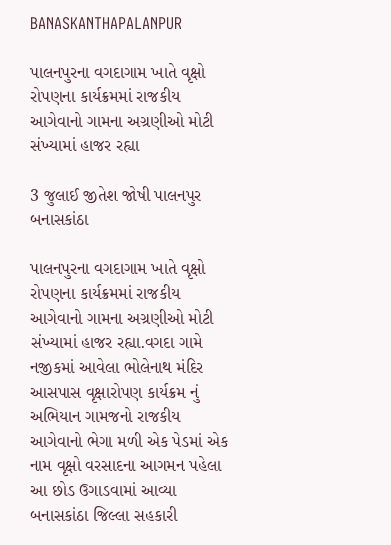BANASKANTHAPALANPUR

પાલનપુરના વગદાગામ ખાતે વૃક્ષો રોપણના કાર્યક્રમમાં રાજકીય આગેવાનો ગામના અગ્રણીઓ મોટી સંખ્યામાં હાજર રહ્યા

3 જુલાઈ જીતેશ જોષી પાલનપુર બનાસકાંઠા

પાલનપુરના વગદાગામ ખાતે વૃક્ષો રોપણના કાર્યક્રમમાં રાજકીય આગેવાનો ગામના અગ્રણીઓ મોટી સંખ્યામાં હાજર રહ્યા.વગદા ગામે નજીકમાં આવેલા ભોલેનાથ મંદિર આસપાસ વૃક્ષારોપણ કાર્યક્રમ નું અભિયાન ગામજનો રાજકીય આગેવાનો ભેગા મળી એક પેડમાં એક નામ વૃક્ષો વરસાદના આગમન પહેલા આ છોડ ઉગાડવામાં આવ્યા
બનાસકાંઠા જિલ્લા સહકારી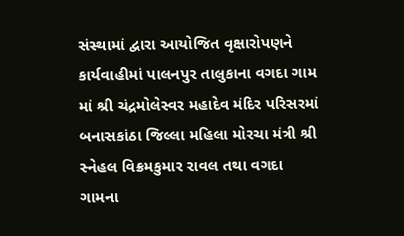સંસ્થામાં દ્વારા આયોજિત વૃક્ષારોપણને કાર્યવાહીમાં પાલનપુર તાલુકાના વગદા ગામ માં શ્રી ચંદ્રમોલેસ્વર મહાદેવ મંદિર પરિસરમાં બનાસકાંઠા જિલ્લા મહિલા મોરચા મંત્રી શ્રી સ્નેહલ વિક્રમકુમાર રાવલ તથા વગદા ગામના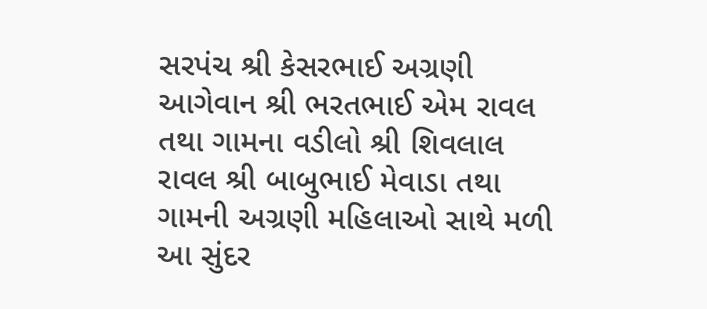સરપંચ શ્રી કેસરભાઈ અગ્રણી આગેવાન શ્રી ભરતભાઈ એમ રાવલ તથા ગામના વડીલો શ્રી શિવલાલ રાવલ શ્રી બાબુભાઈ મેવાડા તથા ગામની અગ્રણી મહિલાઓ સાથે મળી આ સુંદર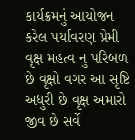કાર્યક્રમનું આયોજન કરેલ પર્યાવરણ પ્રેમી વૃક્ષ મહત્વ નુ પરિબળ છે વૃક્ષો વગર આ સૃષ્ટિ અધુરી છે વૃક્ષ અમારો જીવ છે સર્વે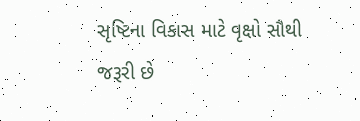સૃષ્ટિના વિકાસ માટે વૃક્ષો સૌથી જરૂરી છે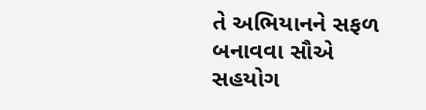તે અભિયાનને સફળ બનાવવા સૌએ સહયોગ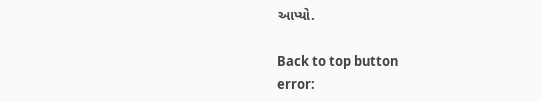આપ્યો.

Back to top button
error: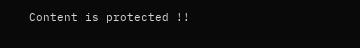Content is protected !!